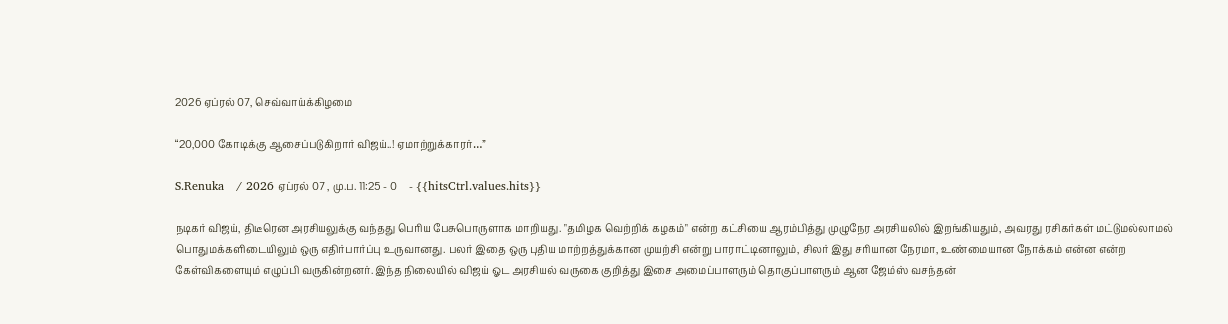2026 ஏப்ரல் 07, செவ்வாய்க்கிழமை

“20,000 கோடிக்கு ஆசைப்படுகிறார் விஜய்..! ஏமாற்றுக்காரர்…”

S.Renuka   / 2026 ஏப்ரல் 07 , மு.ப. 11:25 - 0     - {{hitsCtrl.values.hits}}

நடிகர் விஜய், திடீரென அரசியலுக்கு வந்தது பெரிய பேசுபொருளாக மாறியது. "தமிழக வெற்றிக் கழகம்" என்ற கட்சியை ஆரம்பித்து முழுநேர அரசியலில் இறங்கியதும், அவரது ரசிகர்கள் மட்டுமல்லாமல் பொதுமக்களிடையிலும் ஒரு எதிர்பார்ப்பு உருவானது. பலர் இதை ஒரு புதிய மாற்றத்துக்கான முயற்சி என்று பாராட்டினாலும், சிலர் இது சரியான நேரமா, உண்மையான நோக்கம் என்ன என்ற கேள்விகளையும் எழுப்பி வருகின்றனர். இந்த நிலையில் விஜய் ஓட அரசியல் வருகை குறித்து இசை அமைப்பாளரும் தொகுப்பாளரும் ஆன ஜேம்ஸ் வசந்தன்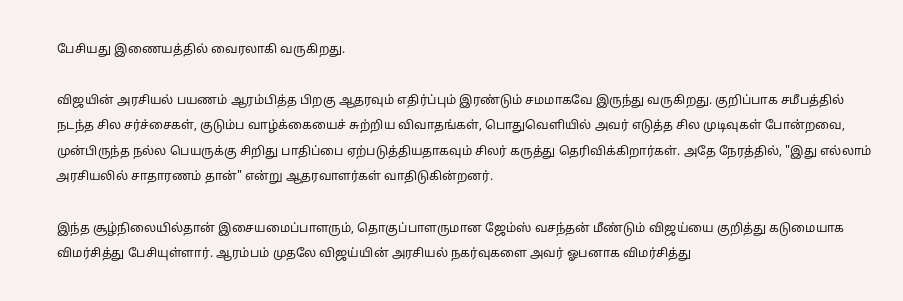பேசியது இணையத்தில் வைரலாகி வருகிறது.

விஜயின் அரசியல் பயணம் ஆரம்பித்த பிறகு ஆதரவும் எதிர்ப்பும் இரண்டும் சமமாகவே இருந்து வருகிறது. குறிப்பாக சமீபத்தில் நடந்த சில சர்ச்சைகள், குடும்ப வாழ்க்கையைச் சுற்றிய விவாதங்கள், பொதுவெளியில் அவர் எடுத்த சில முடிவுகள் போன்றவை, முன்பிருந்த நல்ல பெயருக்கு சிறிது பாதிப்பை ஏற்படுத்தியதாகவும் சிலர் கருத்து தெரிவிக்கிறார்கள். அதே நேரத்தில், "இது எல்லாம் அரசியலில் சாதாரணம் தான்" என்று ஆதரவாளர்கள் வாதிடுகின்றனர்.

இந்த சூழ்நிலையில்தான் இசையமைப்பாளரும், தொகுப்பாளருமான ஜேம்ஸ் வசந்தன் மீண்டும் விஜய்யை குறித்து கடுமையாக விமர்சித்து பேசியுள்ளார். ஆரம்பம் முதலே விஜய்யின் அரசியல் நகர்வுகளை அவர் ஓபனாக விமர்சித்து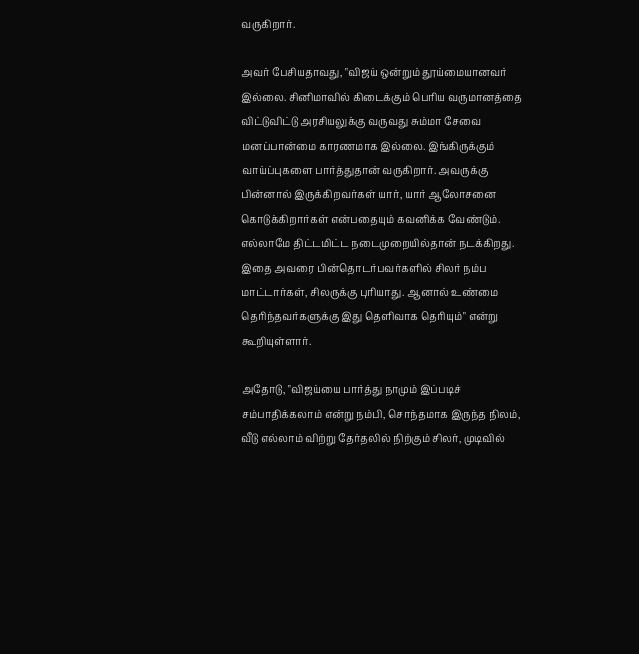வருகிறார்.

அவர் பேசியதாவது, "விஜய் ஒன்றும் தூய்மையானவர் இல்லை. சினிமாவில் கிடைக்கும் பெரிய வருமானத்தை விட்டுவிட்டு அரசியலுக்கு வருவது சும்மா சேவை மனப்பான்மை காரணமாக இல்லை. இங்கிருக்கும் வாய்ப்புகளை பார்த்துதான் வருகிறார். அவருக்கு பின்னால் இருக்கிறவர்கள் யார், யார் ஆலோசனை கொடுக்கிறார்கள் என்பதையும் கவனிக்க வேண்டும். எல்லாமே திட்டமிட்ட நடைமுறையில்தான் நடக்கிறது. இதை அவரை பின்தொடர்பவர்களில் சிலர் நம்ப மாட்டார்கள், சிலருக்கு புரியாது. ஆனால் உண்மை தெரிந்தவர்களுக்கு இது தெளிவாக தெரியும்" என்று கூறியுள்ளார்.

அதோடு, "விஜய்யை பார்த்து நாமும் இப்படிச் சம்பாதிக்கலாம் என்று நம்பி, சொந்தமாக இருந்த நிலம், வீடு எல்லாம் விற்று தேர்தலில் நிற்கும் சிலர், முடிவில்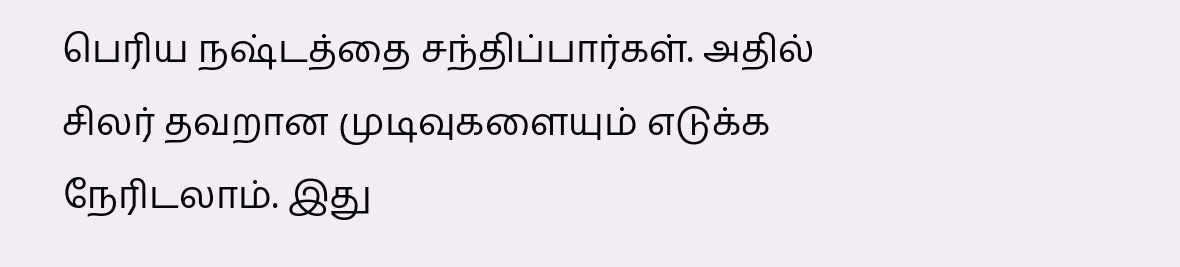பெரிய நஷ்டத்தை சந்திப்பார்கள். அதில் சிலர் தவறான முடிவுகளையும் எடுக்க நேரிடலாம். இது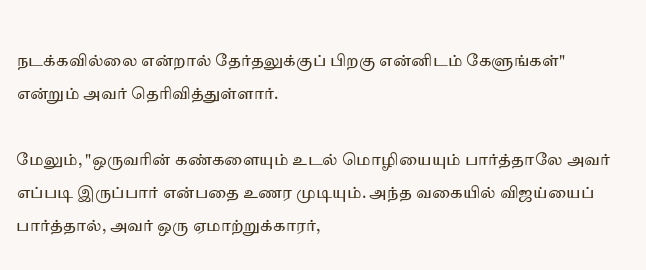நடக்கவில்லை என்றால் தேர்தலுக்குப் பிறகு என்னிடம் கேளுங்கள்" என்றும் அவர் தெரிவித்துள்ளார்.

மேலும், "ஒருவரின் கண்களையும் உடல் மொழியையும் பார்த்தாலே அவர் எப்படி இருப்பார் என்பதை உணர முடியும். அந்த வகையில் விஜய்யைப் பார்த்தால், அவர் ஒரு ஏமாற்றுக்காரர்,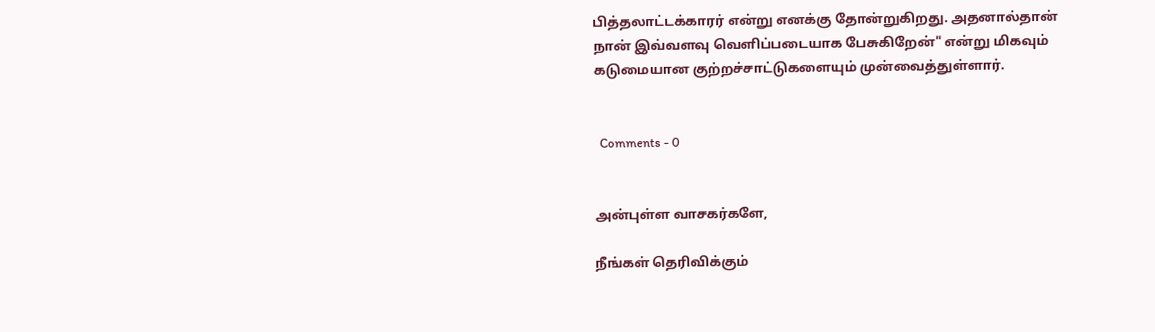பித்தலாட்டக்காரர் என்று எனக்கு தோன்றுகிறது. அதனால்தான் நான் இவ்வளவு வெளிப்படையாக பேசுகிறேன்" என்று மிகவும் கடுமையான குற்றச்சாட்டுகளையும் முன்வைத்துள்ளார்.


  Comments - 0


அன்புள்ள வாசகர்களே,

நீங்கள் தெரிவிக்கும்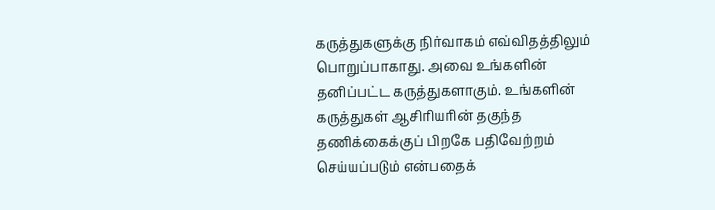கருத்துகளுக்கு நிர்வாகம் எவ்விதத்திலும் பொறுப்பாகாது. அவை உங்களின் தனிப்பட்ட கருத்துகளாகும். உங்களின் கருத்துகள் ஆசிரியரின் தகுந்த தணிக்கைக்குப் பிறகே பதிவேற்றம் செய்யப்படும் என்பதைக்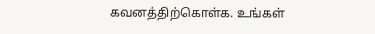கவனத்திற்கொள்க. உங்கள்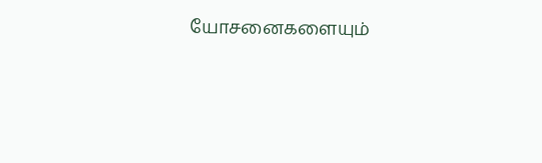யோசனைகளையும்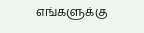எங்களுக்கு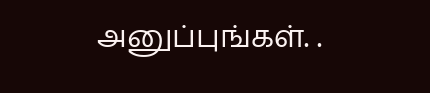அனுப்புங்கள். .